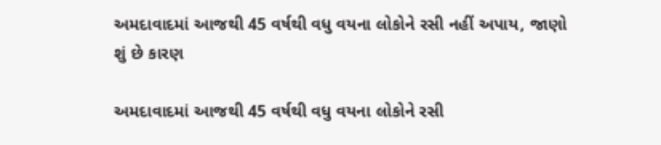અમદાવાદમાં આજથી 45 વર્ષથી વધુ વયના લોકોને રસી નહીં અપાય, જાણો શું છે કારણ

અમદાવાદમાં આજથી 45 વર્ષથી વધુ વયના લોકોને રસી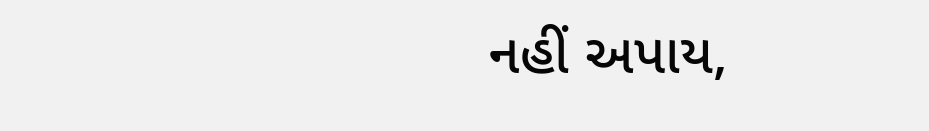નહીં અપાય,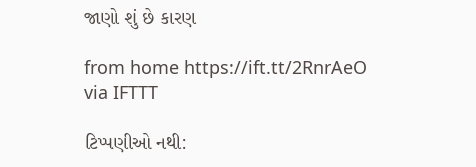જાણો શું છે કારણ

from home https://ift.tt/2RnrAeO
via IFTTT

ટિપ્પણીઓ નથી: